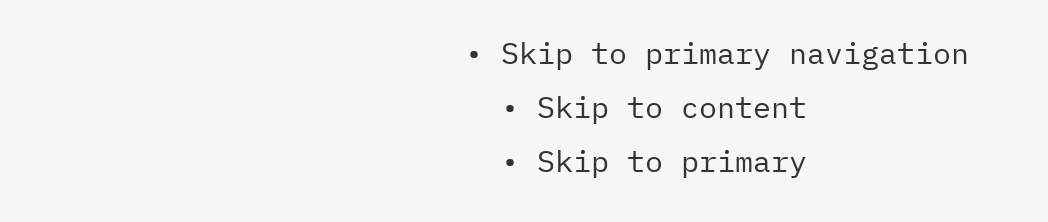• Skip to primary navigation
  • Skip to content
  • Skip to primary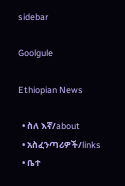sidebar

Goolgule

Ethiopian News

  • ስለ እኛ/about
  • አስፈንጣሪዎች/links
  • ቤተ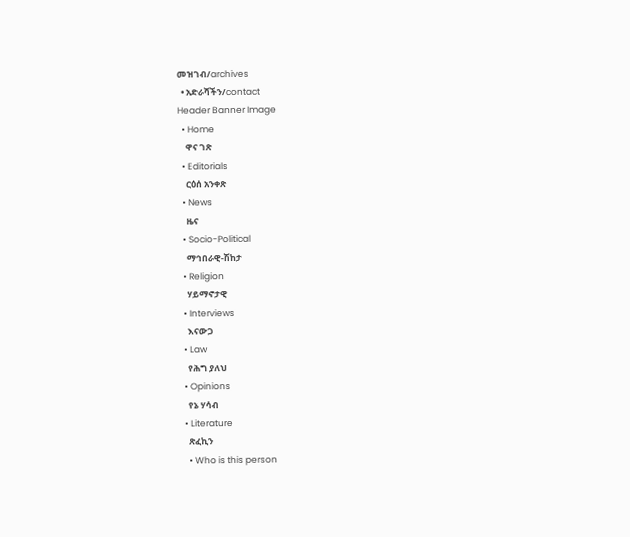መዝገብ/archives
  • አድራሻችን/contact
Header Banner Image
  • Home
    ዋና ገጽ
  • Editorials
    ርዕሰ አንቀጽ
  • News
    ዜና
  • Socio-Political
    ማኅበራዊ-ሽከታ
  • Religion
    ሃይማኖታዊ
  • Interviews
    እናውጋ
  • Law
    የሕግ ያለህ
  • Opinions
    የኔ ሃሳብ
  • Literature
    ጽፈኪን
    • Who is this person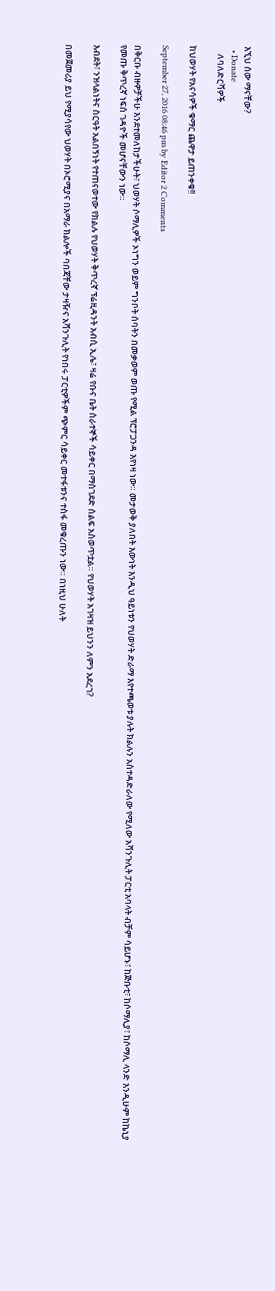እኚህ ሰው ማናቸው?
  • Donate
    ለባለድርሻዎች

ከህወሃት የአናሳዎች ቁማር ጨዋታ ይጠንቀቁ!!

September 27, 2016 08:46 pm by Editor 2 Comments

በቅርቡ ብዙዎቻችሁ እንደተመለከታችሁት፣ ህወሃት ሶማሊዎች ኦነግን ወይም ግንቦት ሰባትን በመቃወም ወጡ የሚል ፕሮፓጋንዳ እየነዛ ነው። መታወቅ ያለበት እውነት እንዲህ ዓይነቱን የህወሃት ድራማ እየተጫወቱ ያሉት ክልሉን አስተዳድራለው የሚለው አሻንጉሊት ፓርቲ አባላት ብቻም ሳይሆኑ፣ ከጅቡቲ፣ ከሶማሊያ፣ ከሶማሊ ላንድ እንዲሁም ከኬኒያ የመጡ ቅጥረኛ ነፍሰ ገዳዮች መሆናቸውን ነው።

እብደት፣ ንዝላልነትና ስርዓት አልበኝነት የተጠናወተው የክልሉ የህወሃት ቅጥረኛ ፕሬዚዳንት አብሲ ኢሌ፣ ዛሬ የቡና ቤት ሰራተኞች ሳይቀር በማስገደድ ሰልፍ አስወጥቷል። የህወሃት አገዛዝ ይህንን ለምን አደረገ?

በመጀመሪያ ይህ የሚያሳየው ህወሃት በኦሮሚያና በአማራ ክልሎች ባበጃቸው ታዛዥና አሻንጉሊት የነበሩ ፓርቲዎችም ጭምር ሳይቀር መተፋቱንና ተስፋ መቁረጡን ነው። በነዚህ ሁለት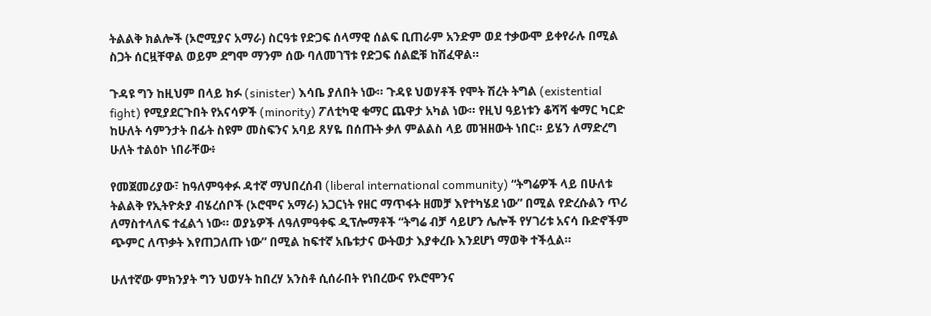ትልልቅ ክልሎች (ኦሮሚያና አማራ) ስርዓቱ የድጋፍ ሰላማዊ ሰልፍ ቢጠራም አንድም ወደ ተቃውሞ ይቀየራሉ በሚል ስጋት ሰርዟቸዋል ወይም ደግሞ ማንም ሰው ባለመገኘቱ የድጋፍ ሰልፎቹ ከሽፈዋል።

ጉዳዩ ግን ከዚህም በላይ ክፉ (sinister) እሳቤ ያለበት ነው። ጉዳዩ ህወሃቶች የሞት ሽረት ትግል (existential fight) የሚያደርጉበት የአናሳዎች (minority) ፖለቲካዊ ቁማር ጨዋታ አካል ነው። የዚህ ዓይነቱን ቆሻሻ ቁማር ካርድ ከሁለት ሳምንታት በፊት ስዩም መስፍንና አባይ ጸሃዬ በሰጡት ቃለ ምልልስ ላይ መዝዘውት ነበር። ይሄን ለማድረግ ሁለት ተልዕኮ ነበራቸው፥

የመጀመሪያው፣ ከዓለምዓቀፉ ዳተኛ ማህበረሰብ (liberal international community) “ትግሬዎች ላይ በሁለቱ ትልልቅ የኢትዮጵያ ብሄረሰቦች (ኦሮሞና አማራ) አጋርነት የዘር ማጥፋት ዘመቻ እየተካሄደ ነው” በሚል የድረሱልን ጥሪ ለማስተላለፍ ተፈልጎ ነው። ወያኔዎች ለዓለምዓቀፍ ዲፕሎማቶች “ትግሬ ብቻ ሳይሆን ሌሎች የሃገሪቱ አናሳ ቡድኖችም ጭምር ለጥቃት እየጠጋለጡ ነው” በሚል ከፍተኛ አቤቱታና ውትወታ እያቀረቡ እንደሆነ ማወቅ ተችሏል።

ሁለተኛው ምክንያት ግን ህወሃት ከበረሃ አንስቶ ሲሰራበት የነበረውና የኦሮሞንና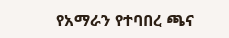የአማራን የተባበረ ጫና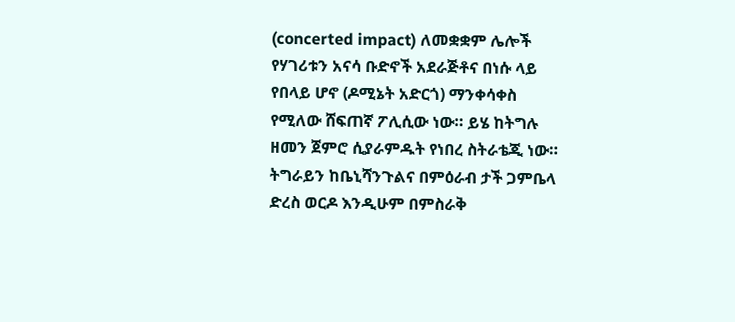(concerted impact) ለመቋቋም ሌሎች የሃገሪቱን አናሳ ቡድኖች አደራጅቶና በነሱ ላይ የበላይ ሆኖ (ዶሚኔት አድርጎ) ማንቀሳቀስ የሚለው ሸፍጠኛ ፖሊሲው ነው። ይሄ ከትግሉ ዘመን ጀምሮ ሲያራምዱት የነበረ ስትራቴጂ ነው። ትግራይን ከቤኒሻንጉልና በምዕራብ ታች ጋምቤላ ድረስ ወርዶ እንዲሁም በምስራቅ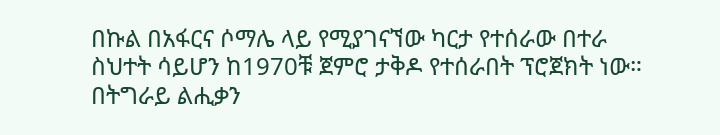በኩል በአፋርና ሶማሌ ላይ የሚያገናኘው ካርታ የተሰራው በተራ ስህተት ሳይሆን ከ1970ቹ ጀምሮ ታቅዶ የተሰራበት ፕሮጀክት ነው። በትግራይ ልሒቃን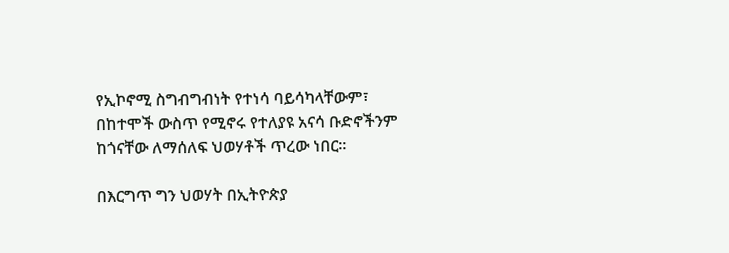የኢኮኖሚ ስግብግብነት የተነሳ ባይሳካላቸውም፣ በከተሞች ውስጥ የሚኖሩ የተለያዩ አናሳ ቡድኖችንም ከጎናቸው ለማሰለፍ ህወሃቶች ጥረው ነበር።

በእርግጥ ግን ህወሃት በኢትዮጵያ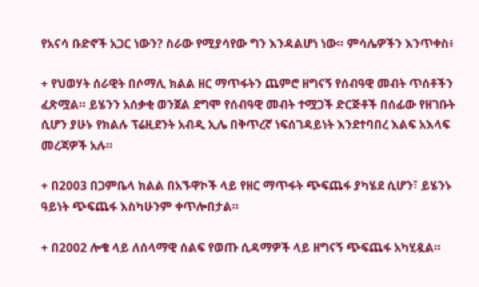የአናሳ ቡድኖች አጋር ነውን? ስራው የሚያሳየው ግን እንዳልሆነ ነው። ምሳሌዎችን እንጥቀስ፥

+ የህወሃት ሰራዊት በሶማሊ ክልል ዘር ማጥፋትን ጨምሮ ዘግናኝ የሰብዓዊ መብት ጥሰቶችን ፈጽሟል። ይሄንን አሰቃቂ ወንጀል ደግሞ የሰብዓዊ መብት ተሟጋች ድርጅቶች በሰፊው የዘገቡት ሲሆን ያሁኑ የክልሉ ፕሬዚደንት አብዲ ኢሌ በቅጥረኛ ነፍሰገዳይነት እንደተባበረ እልፍ አእላፍ መረጃዎች አሉ።

+ በ2003 በጋምቤላ ክልል በአኙዋኮች ላይ የዘር ማጥፋት ጭፍጨፋ ያካሄደ ሲሆን፣ ይሄንኑ ዓይነት ጭፍጨፋ እስካሁንም ቀጥሎበታል።

+ በ2002 ሎቄ ላይ ለሰላማዊ ሰልፍ የወጡ ሲዳማዎች ላይ ዘግናኝ ጭፍጨፋ አካሂዷል።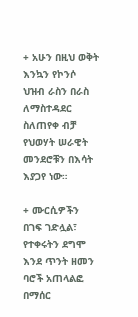+ አሁን በዚህ ወቅት እንኳን የኮንሶ ህዝብ ራስን በራስ ለማስተዳደር ስለጠየቀ ብቻ የህወሃት ሠራዊት መንደሮቹን በእሳት እያጋየ ነው።

+ ሙርሲዎችን በገፍ ገድሏል፣ የተቀሩትን ደግሞ እንደ ጥንት ዘመን ባሮች አጠላልፎ በማሰር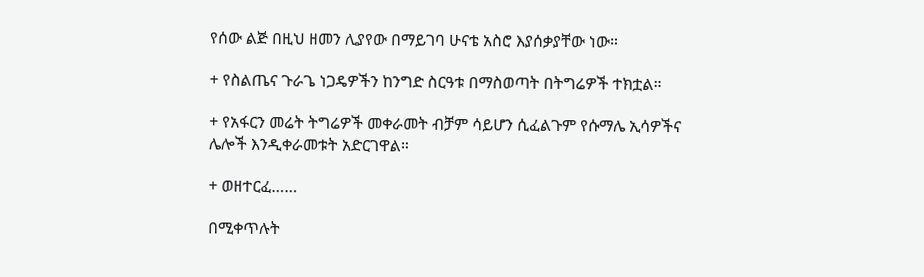የሰው ልጅ በዚህ ዘመን ሊያየው በማይገባ ሁናቴ አስሮ እያሰቃያቸው ነው።

+ የስልጤና ጉራጌ ነጋዴዎችን ከንግድ ስርዓቱ በማስወጣት በትግሬዎች ተክቷል።

+ የአፋርን መሬት ትግሬዎች መቀራመት ብቻም ሳይሆን ሲፈልጉም የሱማሌ ኢሳዎችና ሌሎች እንዲቀራመቱት አድርገዋል።

+ ወዘተርፈ……

በሚቀጥሉት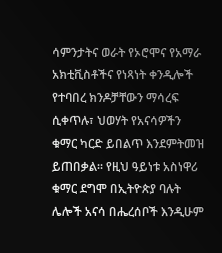ሳምንታትና ወራት የኦሮሞና የአማራ አክቲቪስቶችና የነጻነት ቀንዲሎች የተባበረ ክንዶቻቸውን ማሳረፍ ሲቀጥሉ፣ ህወሃት የአናሳዎችን ቁማር ካርድ ይበልጥ እንደምትመዝ ይጠበቃል። የዚህ ዓይነቱ አስነዋሪ ቁማር ደግሞ በኢትዮጵያ ባሉት ሌሎች አናሳ በሔረሰቦች እንዲሁም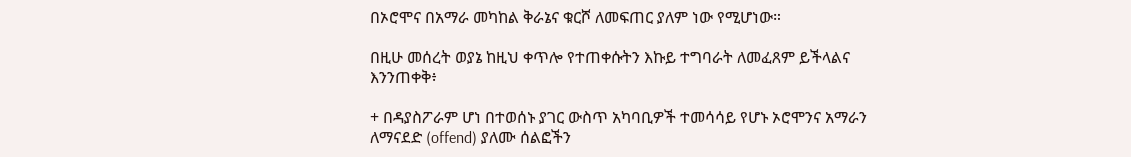በኦሮሞና በአማራ መካከል ቅራኔና ቁርሾ ለመፍጠር ያለም ነው የሚሆነው።

በዚሁ መሰረት ወያኔ ከዚህ ቀጥሎ የተጠቀሱትን እኩይ ተግባራት ለመፈጸም ይችላልና እንንጠቀቅ፥

+ በዳያስፖራም ሆነ በተወሰኑ ያገር ውስጥ አካባቢዎች ተመሳሳይ የሆኑ ኦሮሞንና አማራን ለማናደድ (offend) ያለሙ ሰልፎችን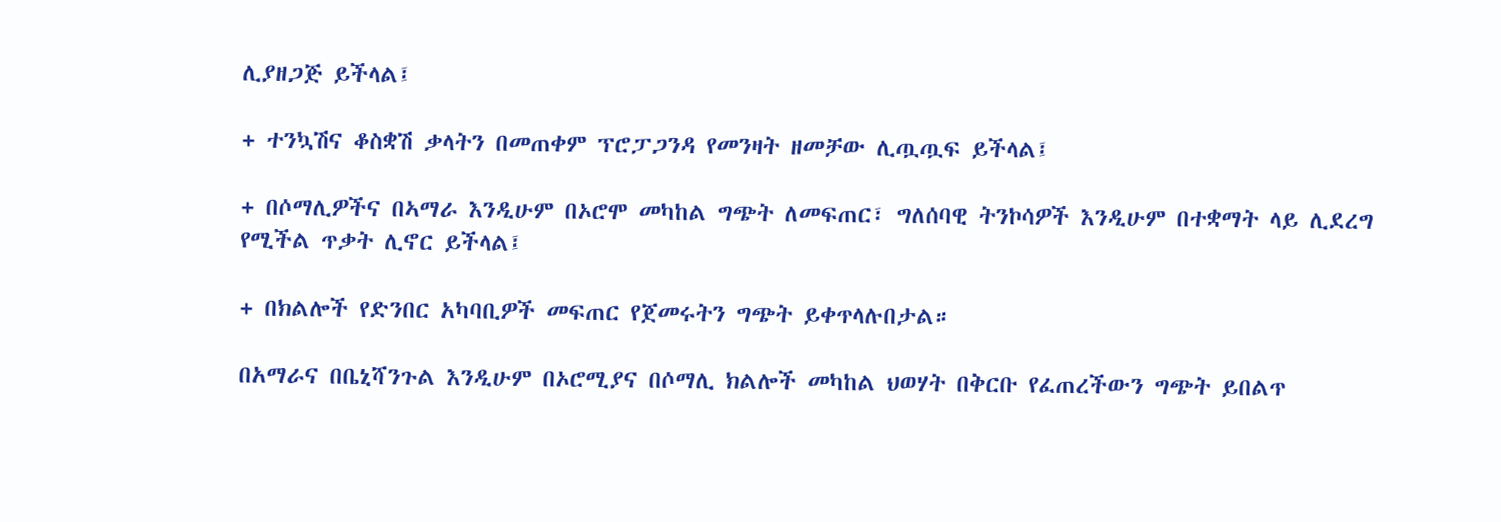ሊያዘጋጅ ይችላል፤

+ ተንኳሽና ቆስቋሽ ቃላትን በመጠቀም ፕሮፓጋንዳ የመንዛት ዘመቻው ሊጧጧፍ ይችላል፤

+ በሶማሊዎችና በኣማራ እንዲሁም በኦሮሞ መካከል ግጭት ለመፍጠር፣ ግለሰባዊ ትንኮሳዎች እንዲሁም በተቋማት ላይ ሊደረግ የሚችል ጥቃት ሊኖር ይችላል፤

+ በክልሎች የድንበር አካባቢዎች መፍጠር የጀመሩትን ግጭት ይቀጥላሉበታል።

በአማራና በቤኒሻንጉል እንዲሁም በኦሮሚያና በሶማሊ ክልሎች መካከል ህወሃት በቅርቡ የፈጠረችውን ግጭት ይበልጥ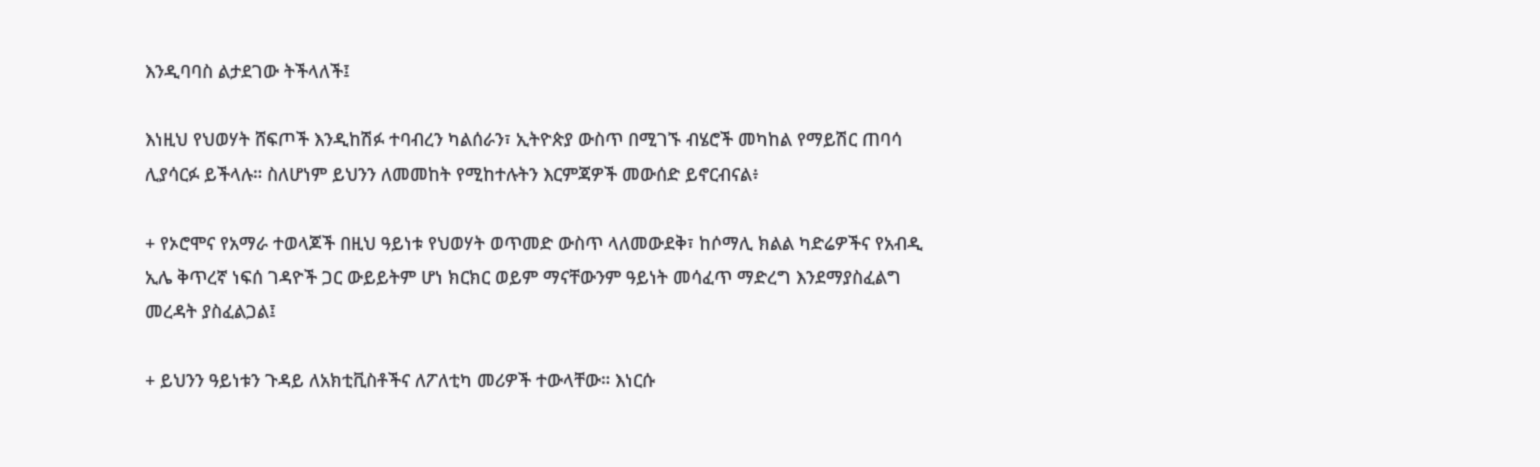እንዲባባስ ልታደገው ትችላለች፤

እነዚህ የህወሃት ሸፍጦች እንዲከሽፉ ተባብረን ካልሰራን፣ ኢትዮጵያ ውስጥ በሚገኙ ብሄሮች መካከል የማይሽር ጠባሳ ሊያሳርፉ ይችላሉ። ስለሆነም ይህንን ለመመከት የሚከተሉትን እርምጃዎች መውሰድ ይኖርብናል፥

+ የኦሮሞና የአማራ ተወላጆች በዚህ ዓይነቱ የህወሃት ወጥመድ ውስጥ ላለመውደቅ፣ ከሶማሊ ክልል ካድሬዎችና የአብዲ ኢሌ ቅጥረኛ ነፍሰ ገዳዮች ጋር ውይይትም ሆነ ክርክር ወይም ማናቸውንም ዓይነት መሳፈጥ ማድረግ እንደማያስፈልግ መረዳት ያስፈልጋል፤

+ ይህንን ዓይነቱን ጉዳይ ለአክቲቪስቶችና ለፖለቲካ መሪዎች ተውላቸው። እነርሱ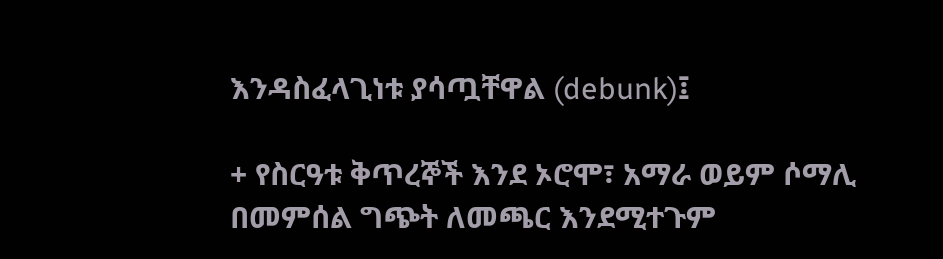እንዳስፈላጊነቱ ያሳጧቸዋል (debunk)፤

+ የስርዓቱ ቅጥረኞች እንደ ኦሮሞ፣ አማራ ወይም ሶማሊ በመምሰል ግጭት ለመጫር እንደሚተጉም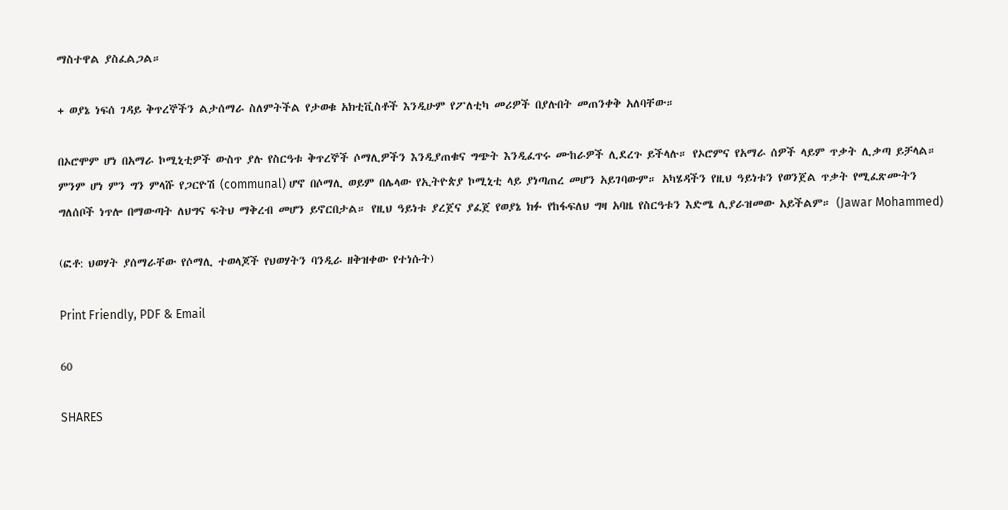ማስተዋል ያስፈልጋል።

+ ወያኔ ነፍሰ ገዳይ ቅጥረኞችን ልታሰማራ ስለምትችል የታወቁ አክቲቪስቶች እንዲሁም የፖለቲካ መሪዎች በያሉበት መጠንቀቅ አለባቸው።

በኦሮሞም ሆነ በአማራ ኮሚኒቲዎች ውስጥ ያሉ የስርዓቱ ቅጥረኞች ሶማሊዎችን እንዲያጠቁና ግጭት እንዲፈጥሩ ሙከራዎች ሊደረጉ ይችላሉ። የኦሮምና የአማራ ሰዎች ላይም ጥቃት ሊቃጣ ይቻላል። ምንም ሆነ ምን ግን ምላሹ የጋርዮሽ (communal) ሆኖ በሶማሊ ወይም በሌላው የኢትዮጵያ ኮሚኒቲ ላይ ያነጣጠረ መሆን አይገባውም። አካሄዳችን የዚህ ዓይነቱን የወንጀል ጥቃት የሚፈጽሙትን ግለሰቦች ነጥሎ በማውጣት ለህግና ፍትህ ማቅረብ መሆን ይኖርበታል። የዚህ ዓይነቱ ያረጀና ያፈጀ የወያኔ ክፉ የከፋፍለህ ግዛ አባዜ የስርዓቱን እድሜ ሊያራዝመው አይችልም። (Jawar Mohammed)

(ፎቶ: ህወሃት ያሰማራቸው የሶማሊ ተወላጆች የህወሃትን ባንዲራ ዘቅዝቀው የተነሱት)

Print Friendly, PDF & Email

60

SHARES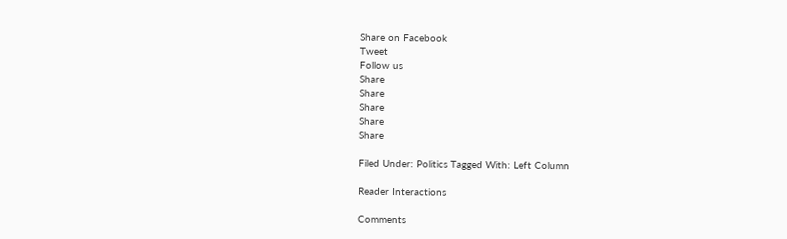Share on Facebook
Tweet
Follow us
Share
Share
Share
Share
Share

Filed Under: Politics Tagged With: Left Column

Reader Interactions

Comments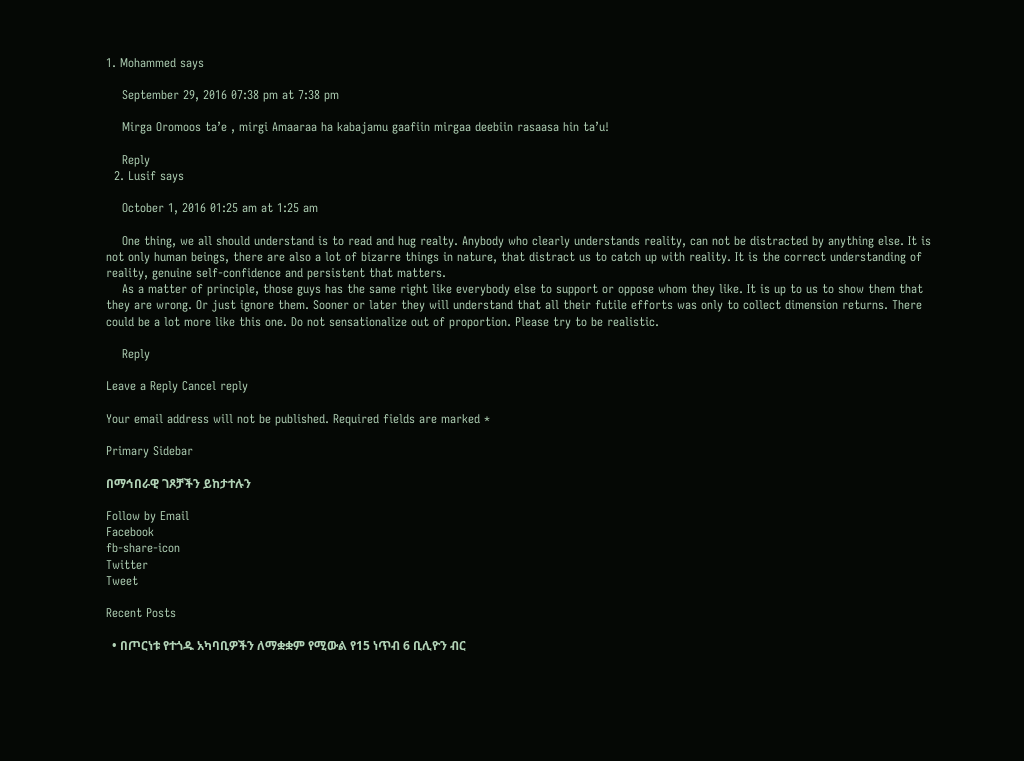1. Mohammed says

    September 29, 2016 07:38 pm at 7:38 pm

    Mirga Oromoos ta’e , mirgi Amaaraa ha kabajamu gaafiin mirgaa deebiin rasaasa hin ta’u!

    Reply
  2. Lusif says

    October 1, 2016 01:25 am at 1:25 am

    One thing, we all should understand is to read and hug realty. Anybody who clearly understands reality, can not be distracted by anything else. It is not only human beings, there are also a lot of bizarre things in nature, that distract us to catch up with reality. It is the correct understanding of reality, genuine self-confidence and persistent that matters.
    As a matter of principle, those guys has the same right like everybody else to support or oppose whom they like. It is up to us to show them that they are wrong. Or just ignore them. Sooner or later they will understand that all their futile efforts was only to collect dimension returns. There could be a lot more like this one. Do not sensationalize out of proportion. Please try to be realistic.

    Reply

Leave a Reply Cancel reply

Your email address will not be published. Required fields are marked *

Primary Sidebar

በማኅበራዊ ገጾቻችን ይከታተሉን

Follow by Email
Facebook
fb-share-icon
Twitter
Tweet

Recent Posts

  • በጦርነቱ የተጎዱ አካባቢዎችን ለማቋቋም የሚውል የ15 ነጥብ 6 ቢሊዮን ብር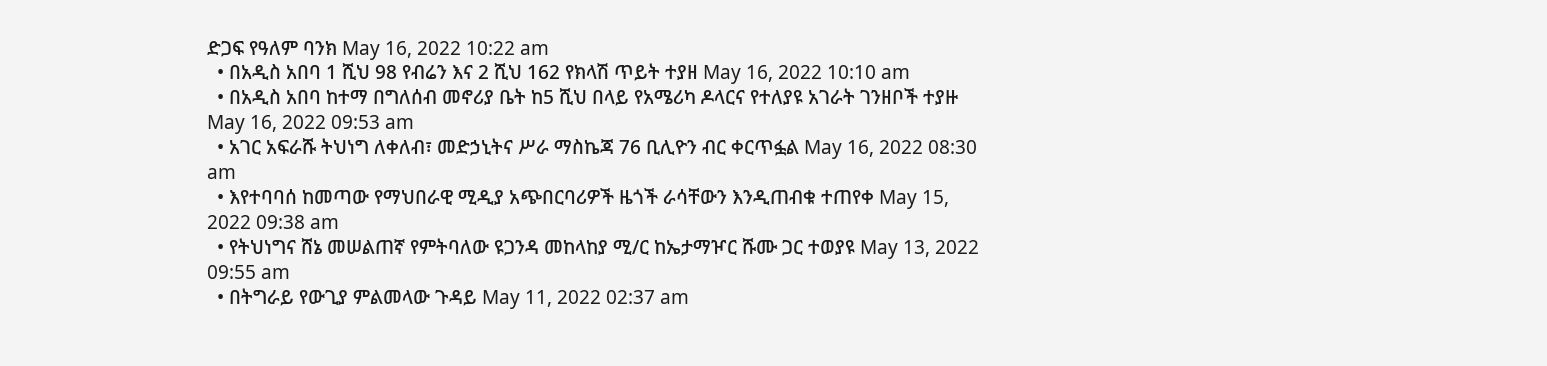ድጋፍ የዓለም ባንክ May 16, 2022 10:22 am
  • በአዲስ አበባ 1 ሺህ 98 የብሬን እና 2 ሺህ 162 የክላሽ ጥይት ተያዘ May 16, 2022 10:10 am
  • በአዲስ አበባ ከተማ በግለሰብ መኖሪያ ቤት ከ5 ሺህ በላይ የአሜሪካ ዶላርና የተለያዩ አገራት ገንዘቦች ተያዙ May 16, 2022 09:53 am
  • አገር አፍራሹ ትህነግ ለቀለብ፣ መድኃኒትና ሥራ ማስኬጃ 76 ቢሊዮን ብር ቀርጥፏል May 16, 2022 08:30 am
  • እየተባባሰ ከመጣው የማህበራዊ ሚዲያ አጭበርባሪዎች ዜጎች ራሳቸውን እንዲጠብቁ ተጠየቀ May 15, 2022 09:38 am
  • የትህነግና ሸኔ መሠልጠኛ የምትባለው ዩጋንዳ መከላከያ ሚ/ር ከኤታማዦር ሹሙ ጋር ተወያዩ May 13, 2022 09:55 am
  • በትግራይ የውጊያ ምልመላው ጉዳይ May 11, 2022 02:37 am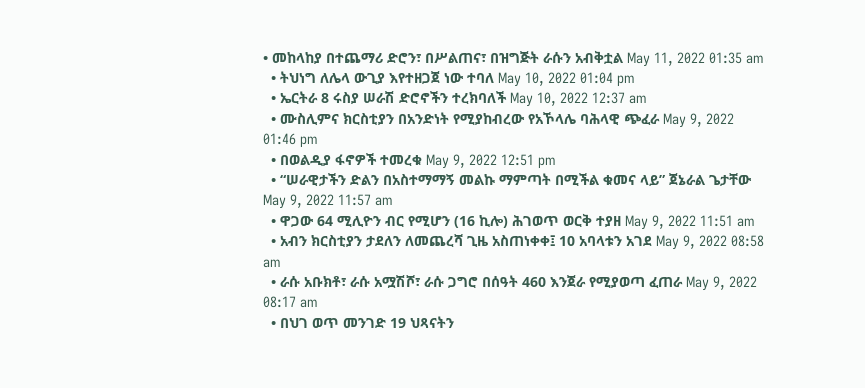• መከላከያ በተጨማሪ ድሮን፣ በሥልጠና፣ በዝግጅት ራሱን አብቅቷል May 11, 2022 01:35 am
  • ትህነግ ለሌላ ውጊያ እየተዘጋጀ ነው ተባለ May 10, 2022 01:04 pm
  • ኤርትራ 8 ሩስያ ሠራሽ ድሮኖችን ተረክባለች May 10, 2022 12:37 am
  • ሙስሊምና ክርስቲያን በአንድነት የሚያከብረው የአኾላሌ ባሕላዊ ጭፈራ May 9, 2022 01:46 pm
  • በወልዲያ ፋኖዎች ተመረቁ May 9, 2022 12:51 pm
  • “ሠራዊታችን ድልን በአስተማማኝ መልኩ ማምጣት በሚችል ቁመና ላይ” ጀኔራል ጌታቸው May 9, 2022 11:57 am
  • ዋጋው 64 ሚሊዮን ብር የሚሆን (16 ኪሎ) ሕገወጥ ወርቅ ተያዘ May 9, 2022 11:51 am
  • አብን ክርስቲያን ታደለን ለመጨረሻ ጊዜ አስጠነቀቀ፤ 10 አባላቱን አገደ May 9, 2022 08:58 am
  • ራሱ አቡክቶ፣ ራሱ አሟሽሾ፣ ራሱ ጋግሮ በሰዓት 460 እንጀራ የሚያወጣ ፈጠራ May 9, 2022 08:17 am
  • በህገ ወጥ መንገድ 19 ህጻናትን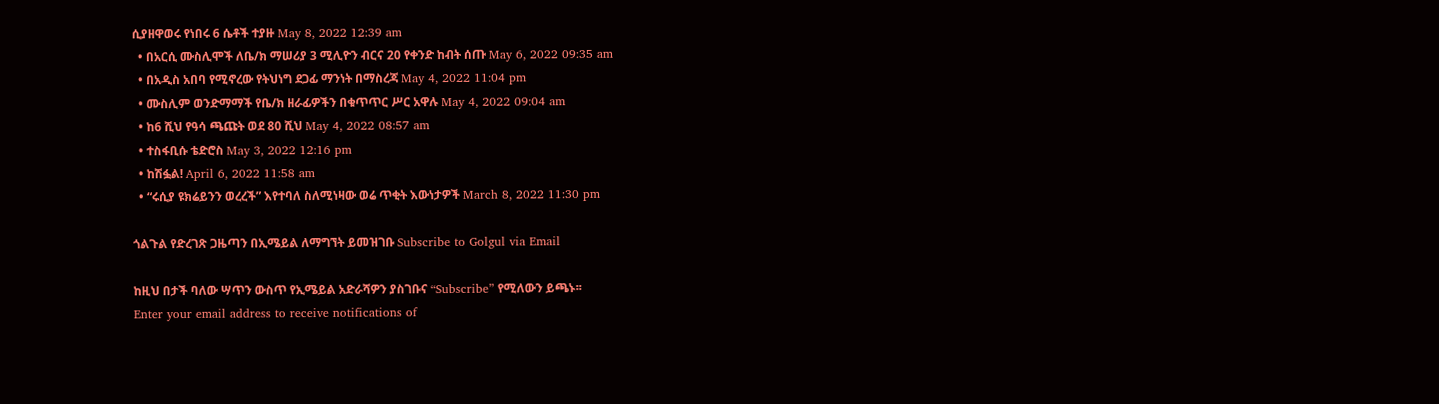ሲያዘዋወሩ የነበሩ 6 ሴቶች ተያዙ May 8, 2022 12:39 am
  • በአርሲ ሙስሊሞች ለቤ/ክ ማሠሪያ 3 ሚሊዮን ብርና 20 የቀንድ ከብት ሰጡ May 6, 2022 09:35 am
  • በአዲስ አበባ የሚኖረው የትህነግ ደጋፊ ማንነት በማስረጃ May 4, 2022 11:04 pm
  • ሙስሊም ወንድማማች የቤ/ክ ዘራፊዎችን በቁጥጥር ሥር አዋሉ May 4, 2022 09:04 am
  • ከ6 ሺህ የዓሳ ጫጩት ወደ 80 ሺህ May 4, 2022 08:57 am
  • ተስፋቢሱ ቴድሮስ May 3, 2022 12:16 pm
  • ከሽፏል! April 6, 2022 11:58 am
  • “ሩሲያ ዩክሬይንን ወረረች” እየተባለ ስለሚነዛው ወሬ ጥቂት እውነታዎች March 8, 2022 11:30 pm

ጎልጉል የድረገጽ ጋዜጣን በኢሜይል ለማግኘት ይመዝገቡ Subscribe to Golgul via Email

ከዚህ በታች ባለው ሣጥን ውስጥ የኢሜይል አድራሻዎን ያስገቡና “Subscribe” የሚለውን ይጫኑ፡፡
Enter your email address to receive notifications of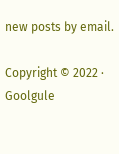new posts by email.

Copyright © 2022 · Goolgule